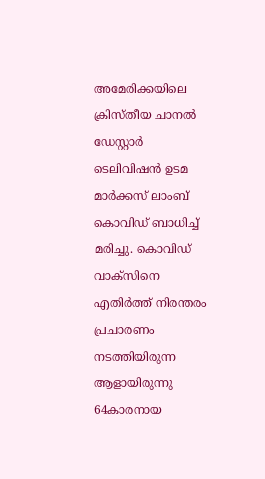അമേരിക്കയിലെ ക്രിസ്തീയ ചാനൽ ഡേസ്റ്റാർ ടെലിവിഷൻ ഉടമ മാർക്കസ് ലാംബ് കൊവിഡ് ബാധിച്ച് മരിച്ചു. കൊവിഡ് വാക്സിനെ എതിർത്ത് നിരന്തരം പ്രചാരണം നടത്തിയിരുന്ന ആളായിരുന്നു 64കാരനായ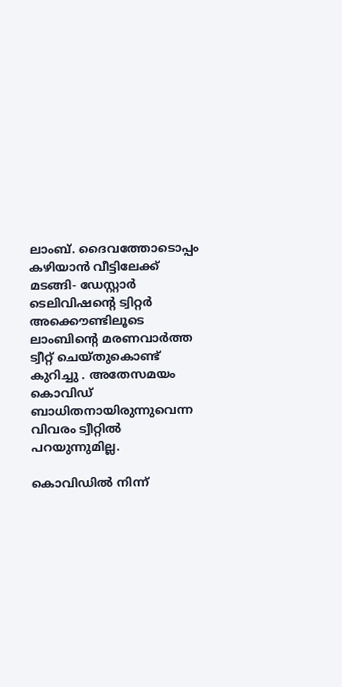ലാംബ്. ദൈവത്തോടൊപ്പം കഴിയാൻ വീട്ടിലേക്ക് മടങ്ങി- ഡേസ്റ്റാർ ടെലിവിഷന്റെ ട്വിറ്റർ അക്കൌണ്ടിലൂടെ ലാംബിന്റെ മരണവാർത്ത ട്വീറ്റ് ചെയ്തുകൊണ്ട് കുറിച്ചു . അതേസമയം കൊവിഡ് ബാധിതനായിരുന്നുവെന്ന വിവരം ട്വീറ്റിൽ പറയുന്നുമില്ല.

കൊവിഡിൽ നിന്ന്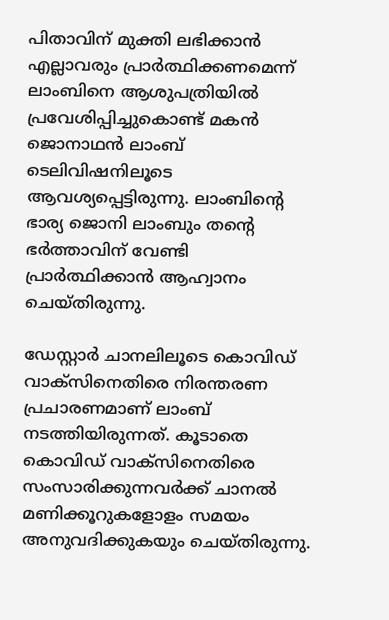പിതാവിന് മുക്തി ലഭിക്കാൻ എല്ലാവരും പ്രാർത്ഥിക്കണമെന്ന് ലാംബിനെ ആശുപത്രിയിൽ പ്രവേശിപ്പിച്ചുകൊണ്ട് മകൻ ജൊനാഥൻ ലാംബ് ടെലിവിഷനിലൂടെ ആവശ്യപ്പെട്ടിരുന്നു. ലാംബിന്റെ ഭാര്യ ജൊനി ലാംബും തന്റെ ഭർത്താവിന് വേണ്ടി പ്രാർത്ഥിക്കാൻ ആഹ്വാനം ചെയ്തിരുന്നു.

ഡേസ്റ്റാർ ചാനലിലൂടെ കൊവിഡ് വാക്സിനെതിരെ നിരന്തരണ പ്രചാരണമാണ് ലാംബ് നടത്തിയിരുന്നത്. കൂടാതെ കൊവിഡ് വാക്സിനെതിരെ സംസാരിക്കുന്നവർക്ക് ചാനൽ മണിക്കൂറുകളോളം സമയം അനുവദിക്കുകയും ചെയ്തിരുന്നു.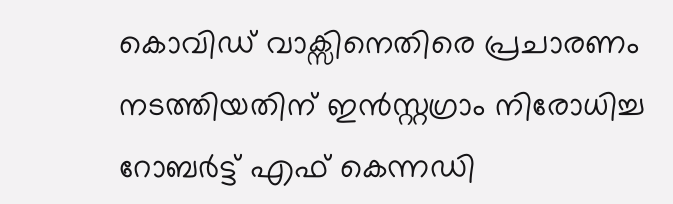കൊവിഡ് വാക്സിനെതിരെ പ്രചാരണം നടത്തിയതിന് ഇൻസ്റ്റഗ്രാം നിരോധിച്ച റോബർട്ട് എഫ് കെന്നഡി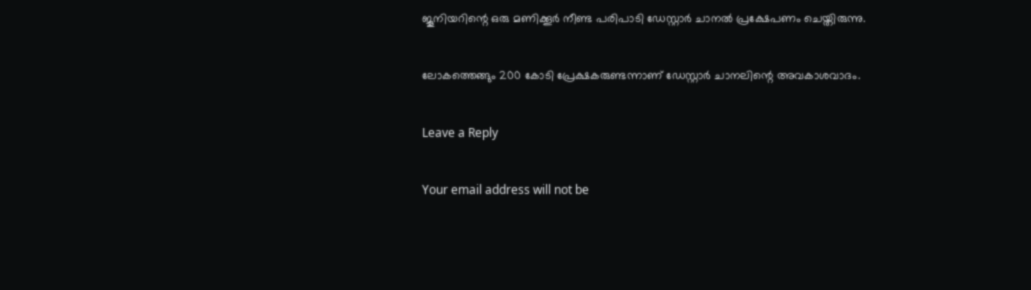ജൂനിയറിന്റെ ഒരു മണിക്കൂർ നീണ്ട പരിപാടി ഡേസ്റ്റാർ ചാനൽ പ്രക്ഷേപണം ചെയ്തിരുന്നു.

ലോകത്തെങ്ങും 200 കോടി പ്രേക്ഷകരുണ്ടന്നാണ് ഡേസ്റ്റാർ ചാനലിന്റെ അവകാശവാദം.

Leave a Reply

Your email address will not be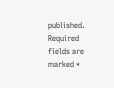published. Required fields are marked *